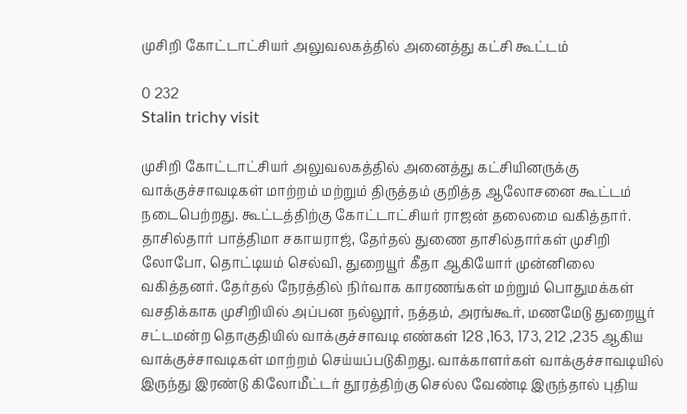முசிறி கோட்டாட்சியர் அலுவலகத்தில் அனைத்து கட்சி கூட்டம்

0 232
Stalin trichy visit

முசிறி கோட்டாட்சியர் அலுவலகத்தில் அனைத்து கட்சியினருக்கு வாக்குச்சாவடிகள் மாற்றம் மற்றும் திருத்தம் குறித்த ஆலோசனை கூட்டம் நடைபெற்றது. கூட்டத்திற்கு கோட்டாட்சியர் ராஜன் தலைமை வகித்தார். தாசில்தார் பாத்திமா சகாயராஜ், தேர்தல் துணை தாசில்தார்கள் முசிறி லோபோ, தொட்டியம் செல்வி, துறையூர் கீதா ஆகியோர் முன்னிலை வகித்தனர். தேர்தல் நேரத்தில் நிர்வாக காரணங்கள் மற்றும் பொதுமக்கள் வசதிக்காக முசிறியில் அப்பன நல்லூர், நத்தம், அரங்கூர், மணமேடு துறையூர் சட்டமன்ற தொகுதியில் வாக்குச்சாவடி எண்கள் 128 ,163, 173, 212 ,235 ஆகிய வாக்குச்சாவடிகள் மாற்றம் செய்யப்படுகிறது. வாக்காளர்கள் வாக்குச்சாவடியில் இருந்து இரண்டு கிலோமீட்டர் தூரத்திற்கு செல்ல வேண்டி இருந்தால் புதிய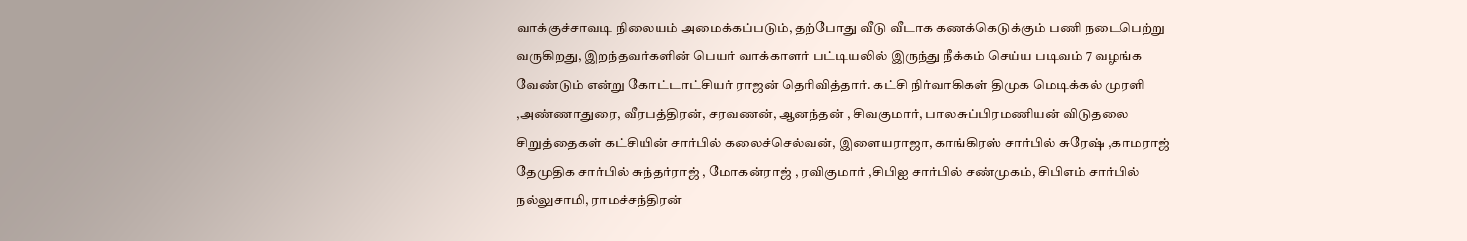வாக்குச்சாவடி நிலையம் அமைக்கப்படும், தற்போது வீடு வீடாக கணக்கெடுக்கும் பணி நடைபெற்று வருகிறது, இறந்தவர்களின் பெயர் வாக்காளர் பட்டியலில் இருந்து நீக்கம் செய்ய படிவம் 7 வழங்க வேண்டும் என்று கோட்டாட்சியர் ராஜன் தெரிவித்தார். கட்சி நிர்வாகிகள் திமுக மெடிக்கல் முரளி ,அண்ணாதுரை, வீரபத்திரன், சரவணன், ஆனந்தன் , சிவகுமார், பாலசுப்பிரமணியன் விடுதலை சிறுத்தைகள் கட்சியின் சார்பில் கலைச்செல்வன், இளையராஜா, காங்கிரஸ் சார்பில் சுரேஷ் ,காமராஜ் தேமுதிக சார்பில் சுந்தர்ராஜ் , மோகன்ராஜ் , ரவிகுமார் ,சிபிஐ சார்பில் சண்முகம், சிபிஎம் சார்பில் நல்லுசாமி, ராமச்சந்திரன்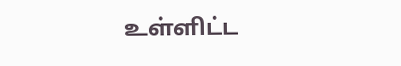உள்ளிட்ட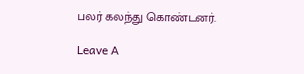பலர் கலந்து கொண்டனர்.

Leave A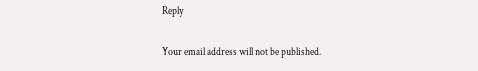Reply

Your email address will not be published.